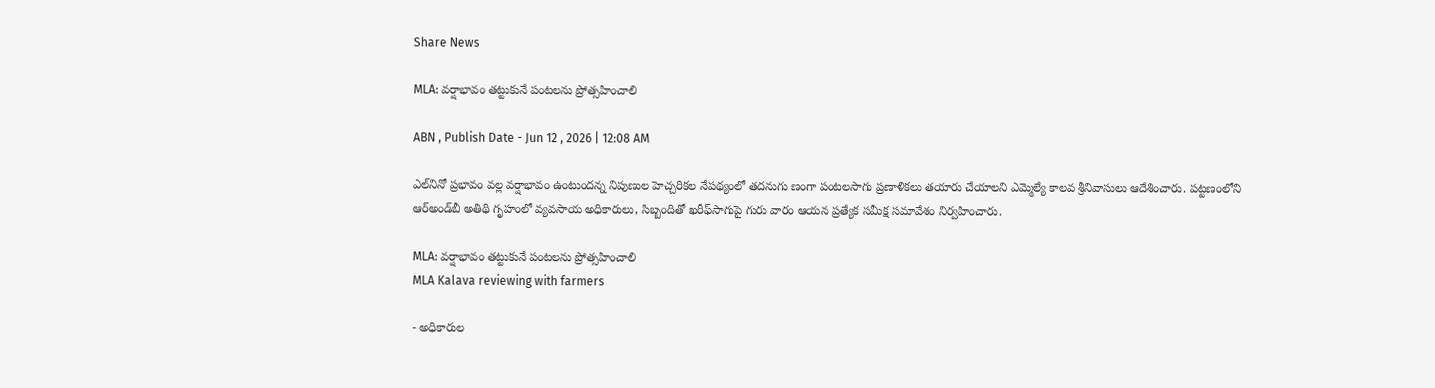Share News

MLA: వర్షాభావం తట్టుకునే పంటలను ప్రోత్సహించాలి

ABN , Publish Date - Jun 12 , 2026 | 12:08 AM

ఎల్‌నినో ప్రభావం వల్ల వర్షాభావం ఉంటుందన్న నిపుణుల హెచ్చరికల నేపథ్యంలో తదనుగు ణంగా పంటలసాగు ప్రణాళికలు తయారు చేయాలని ఎమ్మెల్యే కాలవ శ్రీనివాసులు ఆదేశించారు. పట్టణంలోని ఆర్‌అండ్‌బీ అతిథి గృహంలో వ్యవసాయ అధికారులు, సిబ్బందితో ఖరీఫ్‌సాగుపై గురు వారం ఆయన ప్రత్యేక సమీక్ష సమావేశం నిర్వహించారు.

MLA: వర్షాభావం తట్టుకునే పంటలను ప్రోత్సహించాలి
MLA Kalava reviewing with farmers

- అధికారుల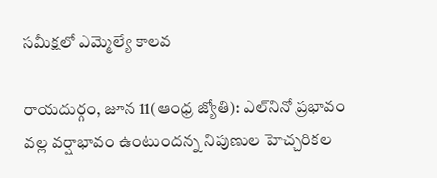సమీక్షలో ఎమ్మెల్యే కాలవ

రాయదుర్గం, జూన 11(ఆంధ్ర జ్యోతి): ఎల్‌నినో ప్రభావం వల్ల వర్షాభావం ఉంటుందన్న నిపుణుల హెచ్చరికల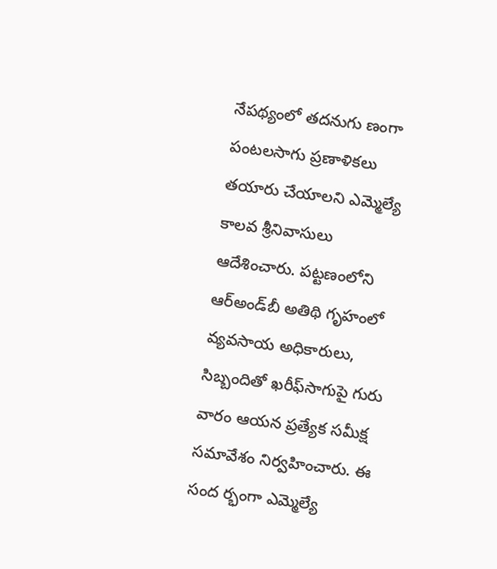నేపథ్యంలో తదనుగు ణంగా పంటలసాగు ప్రణాళికలు తయారు చేయాలని ఎమ్మెల్యే కాలవ శ్రీనివాసులు ఆదేశించారు. పట్టణంలోని ఆర్‌అండ్‌బీ అతిథి గృహంలో వ్యవసాయ అధికారులు, సిబ్బందితో ఖరీఫ్‌సాగుపై గురు వారం ఆయన ప్రత్యేక సమీక్ష సమావేశం నిర్వహించారు. ఈ సంద ర్భంగా ఎమ్మెల్యే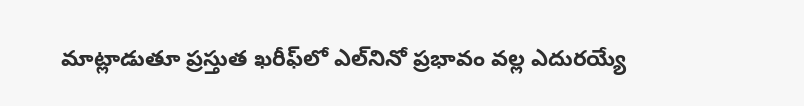మాట్లాడుతూ ప్రస్తుత ఖరీఫ్‌లో ఎల్‌నినో ప్రభావం వల్ల ఎదురయ్యే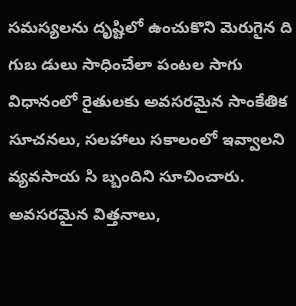సమస్యలను దృష్టిలో ఉంచుకొని మెరుగైన ది గుబ డులు సాధించేలా పంటల సాగు విధానంలో రైతులకు అవసరమైన సాంకేతిక సూచనలు, సలహాలు సకాలంలో ఇవ్వాలని వ్యవసాయ సి బ్బందిని సూచించారు. అవసరమైన విత్తనాలు,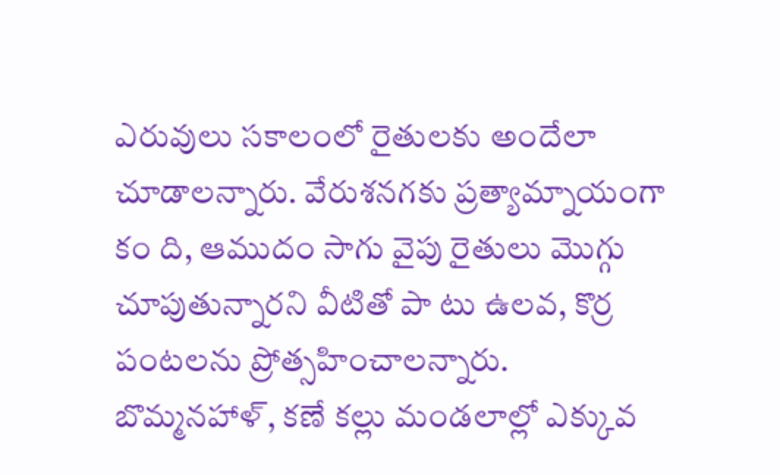ఎరువులు సకాలంలో రైతులకు అందేలా చూడాలన్నారు. వేరుశనగకు ప్రత్యామ్నాయంగా కం ది, ఆముదం సాగు వైపు రైతులు మొగ్గు చూపుతున్నారని వీటితో పా టు ఉలవ, కొర్ర పంటలను ప్రోత్సహించాలన్నారు. బొమ్మనహాళ్‌, కణే కల్లు మండలాల్లో ఎక్కువ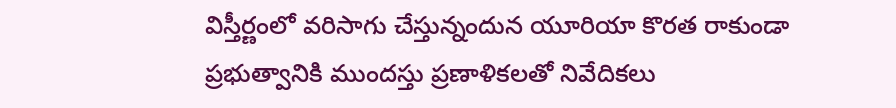విస్తీర్ణంలో వరిసాగు చేస్తున్నందున యూరియా కొరత రాకుండా ప్రభుత్వానికి ముందస్తు ప్రణాళికలతో నివేదికలు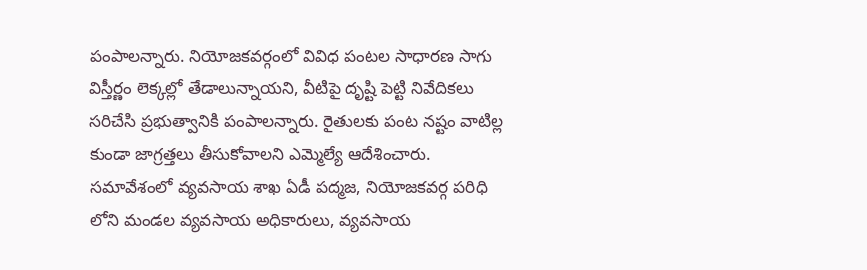పంపాలన్నారు. నియోజకవర్గంలో వివిధ పంటల సాధారణ సాగు విస్తీర్ణం లెక్కల్లో తేడాలున్నాయని, వీటిపై దృష్టి పెట్టి నివేదికలు సరిచేసి ప్రభుత్వానికి పంపాలన్నారు. రైతులకు పంట నష్టం వాటిల్ల కుండా జాగ్రత్తలు తీసుకోవాలని ఎమ్మెల్యే ఆదేశించారు. సమావేశంలో వ్యవసాయ శాఖ ఏడీ పద్మజ, నియోజకవర్గ పరిధి లోని మండల వ్యవసాయ అధికారులు, వ్యవసాయ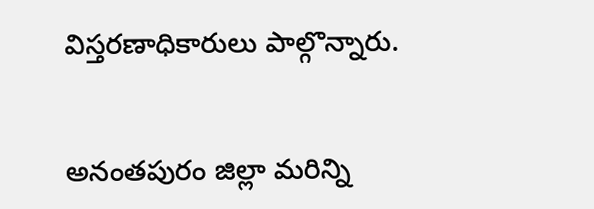విస్తరణాధికారులు పాల్గొన్నారు.


అనంతపురం జిల్లా మరిన్ని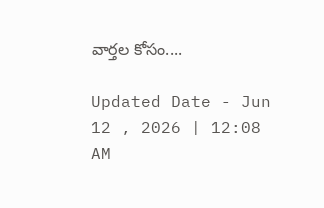వార్తల కోసం....

Updated Date - Jun 12 , 2026 | 12:08 AM